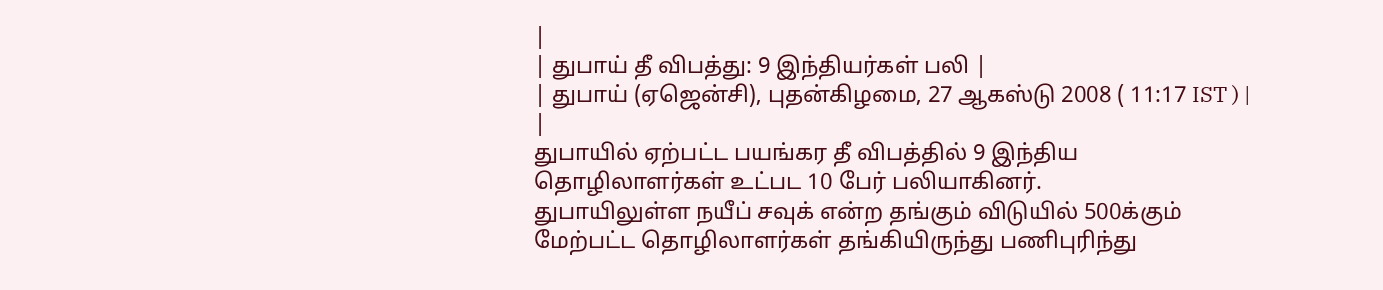|
| துபாய் தீ விபத்து: 9 இந்தியர்கள் பலி |
| துபாய் (ஏஜென்சி), புதன்கிழமை, 27 ஆகஸ்டு 2008 ( 11:17 IST ) | |
துபாயில் ஏற்பட்ட பயங்கர தீ விபத்தில் 9 இந்திய தொழிலாளர்கள் உட்பட 10 பேர் பலியாகினர்.
துபாயிலுள்ள நயீப் சவுக் என்ற தங்கும் விடுயில் 500க்கும் மேற்பட்ட தொழிலாளர்கள் தங்கியிருந்து பணிபுரிந்து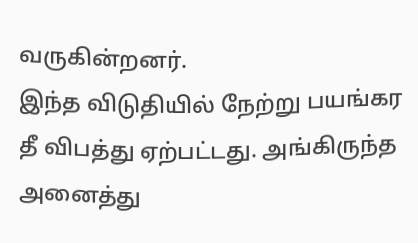வருகின்றனர்.
இந்த விடுதியில் நேற்று பயங்கர தீ விபத்து ஏற்பட்டது. அங்கிருந்த அனைத்து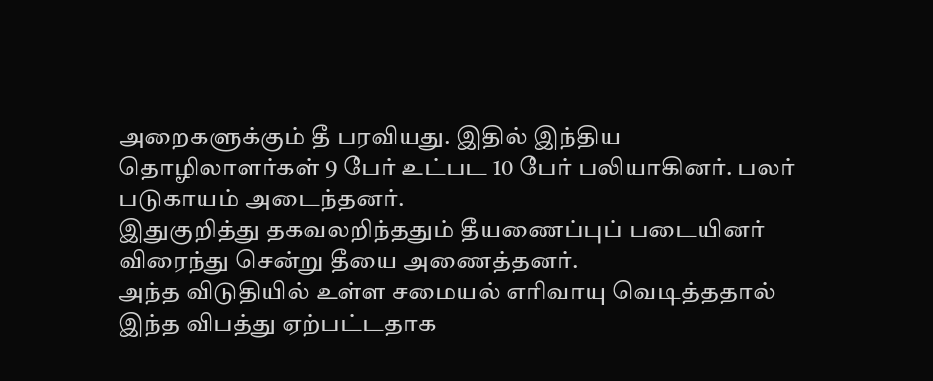அறைகளுக்கும் தீ பரவியது. இதில் இந்திய தொழிலாளர்கள் 9 பேர் உட்பட 10 பேர் பலியாகினர். பலர் படுகாயம் அடைந்தனர்.
இதுகுறித்து தகவலறிந்ததும் தீயணைப்புப் படையினர் விரைந்து சென்று தீயை அணைத்தனர்.
அந்த விடுதியில் உள்ள சமையல் எரிவாயு வெடித்ததால் இந்த விபத்து ஏற்பட்டதாக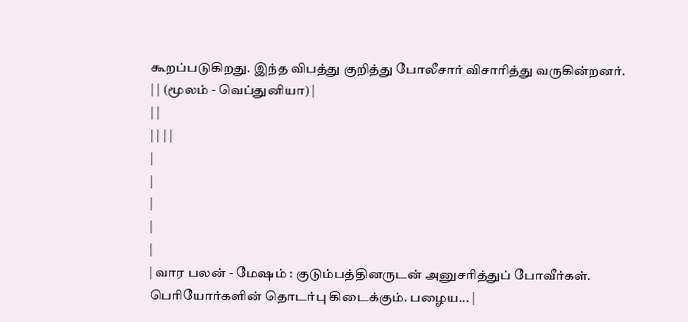கூறப்படுகிறது. இந்த விபத்து குறித்து போலீசார் விசாரித்து வருகின்றனர்.
| | (மூலம் - வெப்துனியா) |
| |
| | | |
|
|
|
|
|
| வார பலன் - மேஷம் : குடும்பத்தினருடன் அனுசரித்துப் போவீர்கள். பெரியோர்களின் தொடர்பு கிடைக்கும். பழைய... |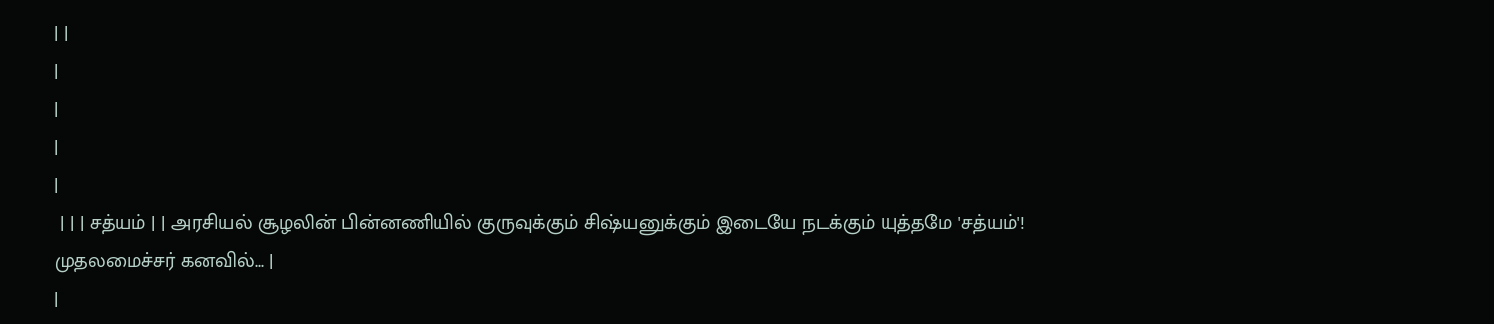| |
|
|
|
|
 | | | சத்யம் | | அரசியல் சூழலின் பின்னணியில் குருவுக்கும் சிஷ்யனுக்கும் இடையே நடக்கும் யுத்தமே 'சத்யம்'!
முதலமைச்சர் கனவில்... |
|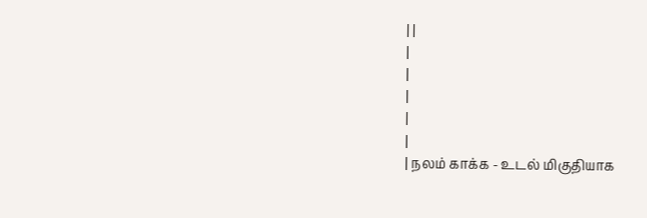| |
|
|
|
|
|
| நலம் காக்க - உடல் மிகுதியாக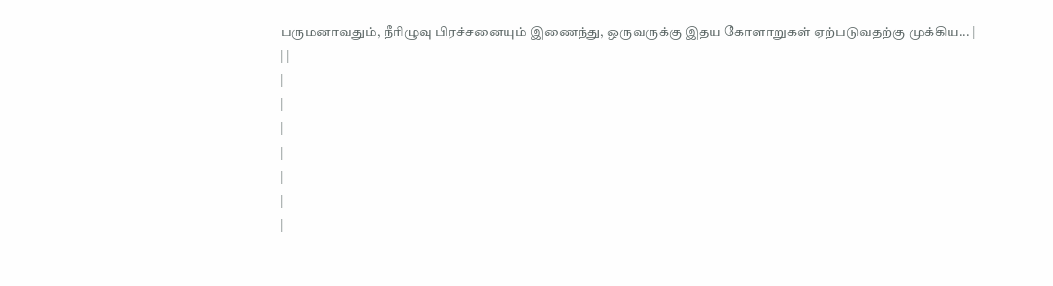பருமனாவதும், நீரிழுவு பிரச்சனையும் இணைந்து, ஒருவருக்கு இதய கோளாறுகள் ஏற்படுவதற்கு முக்கிய... |
| |
|
|
|
|
|
|
|